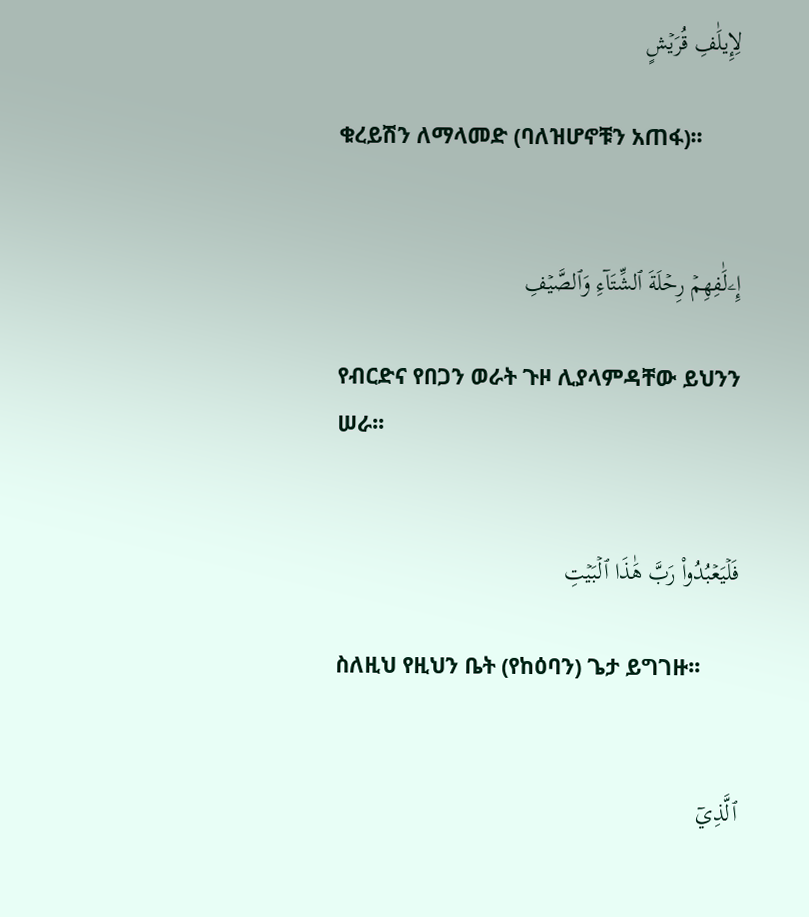لِإِيلَٰفِ قُرَيۡشٍ

ቁረይሽን ለማላመድ (ባለዝሆኖቹን አጠፋ)፡፡


إِۦلَٰفِهِمۡ رِحۡلَةَ ٱلشِّتَآءِ وَٱلصَّيۡفِ

የብርድና የበጋን ወራት ጉዞ ሊያላምዳቸው ይህንን ሠራ፡፡


فَلۡيَعۡبُدُواْ رَبَّ هَٰذَا ٱلۡبَيۡتِ

ስለዚህ የዚህን ቤት (የከዕባን) ጌታ ይግገዙ፡፡


ٱلَّذِيٓ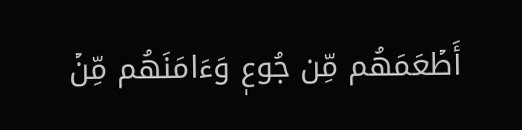أَطۡعَمَهُم مِّن جُوعٖ وَءَامَنَهُم مِّنۡ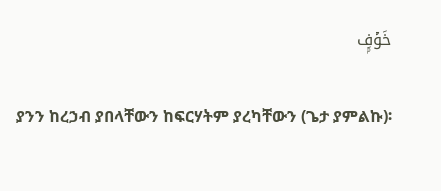خَوۡفِۭ

ያንን ከረኃብ ያበላቸውን ከፍርሃትም ያረካቸውን (ጌታ ያምልኩ)፡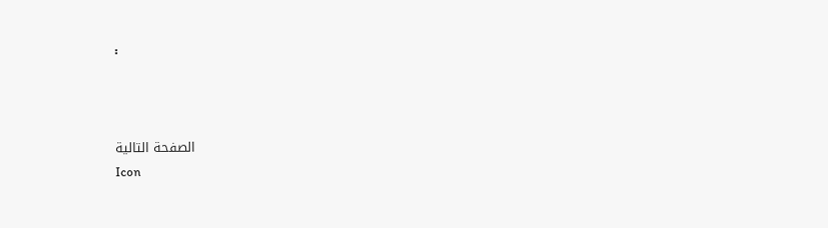፡



الصفحة التالية
Icon